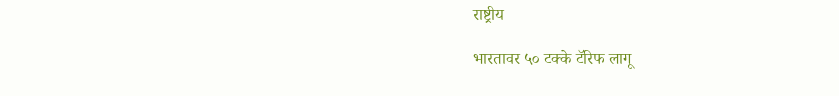राष्ट्रीय

भारतावर ५० टक्के टॅरिफ लागू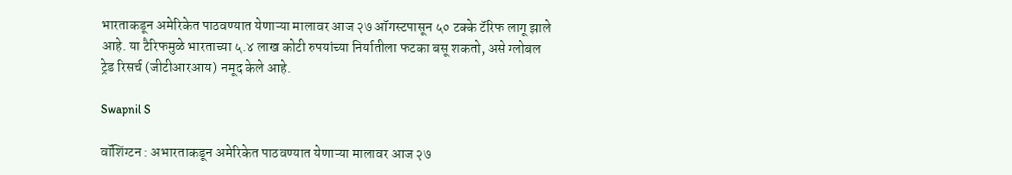भारताकडून अमेरिकेत पाठवण्यात येणाऱ्या मालावर आज २७ ऑगस्टपासून ५० टक्के टॅरिफ लागू झाले आहे. या टैरिफमुळे भारताच्या ५.४ लाख कोटी रुपयांच्या निर्यातीला फटका बसू शकतो, असे ग्लोबल ट्रेड रिसर्च (जीटीआरआय) नमूद केले आहे.

Swapnil S

वॉशिंग्टन : अभारताकडून अमेरिकेत पाठवण्यात येणाऱ्या मालावर आज २७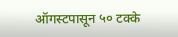ऑगस्टपासून ५० टक्के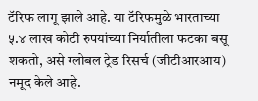टॅरिफ लागू झाले आहे. या टॅरिफमुळे भारताच्या ५.४ लाख कोटी रुपयांच्या निर्यातीला फटका बसू शकतो, असे ग्लोबल ट्रेड रिसर्च (जीटीआरआय) नमूद केले आहे.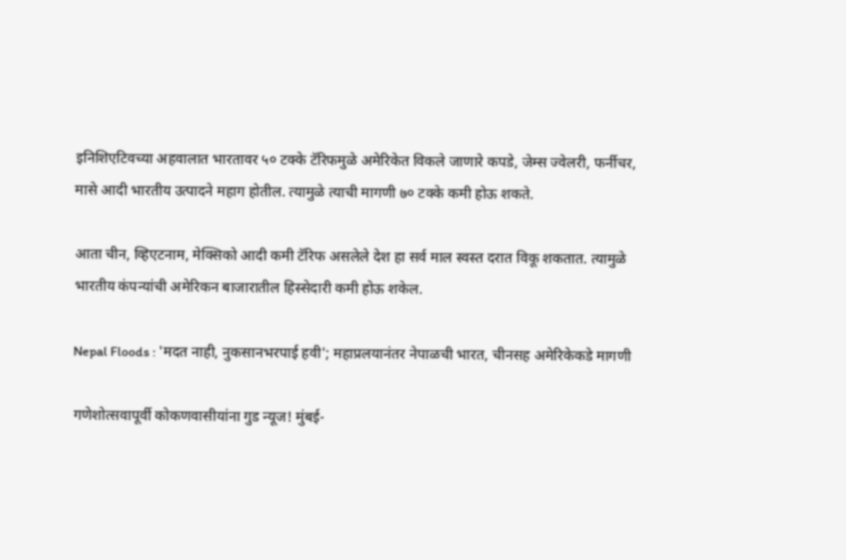इनिशिएटिवच्या अहवालात भारतावर ५० टक्के टॅरिफमुळे अमेरिकेत विकले जाणारे कपडे, जेम्स ज्वेलरी, फर्नीचर, मासे आदी भारतीय उत्पादने महाग होतील. त्यामुळे त्याची मागणी ७० टक्के कमी होऊ शकते.

आता चीन, व्हिएटनाम, मेक्सिको आदी कमी टॅरिफ असलेले देश हा सर्व माल स्वस्त दरात विकू शकतात. त्यामुळे भारतीय कंपन्यांची अमेरिकन बाजारातील हिस्सेदारी कमी होऊ शकेल.

Nepal Floods : 'मदत नाही, नुकसानभरपाई हवी'; महाप्रलयानंतर नेपाळची भारत, चीनसह अमेरिकेकडे मागणी

गणेशोत्सवापूर्वी कोकणवासीयांना गुड न्यूज! मुंबई-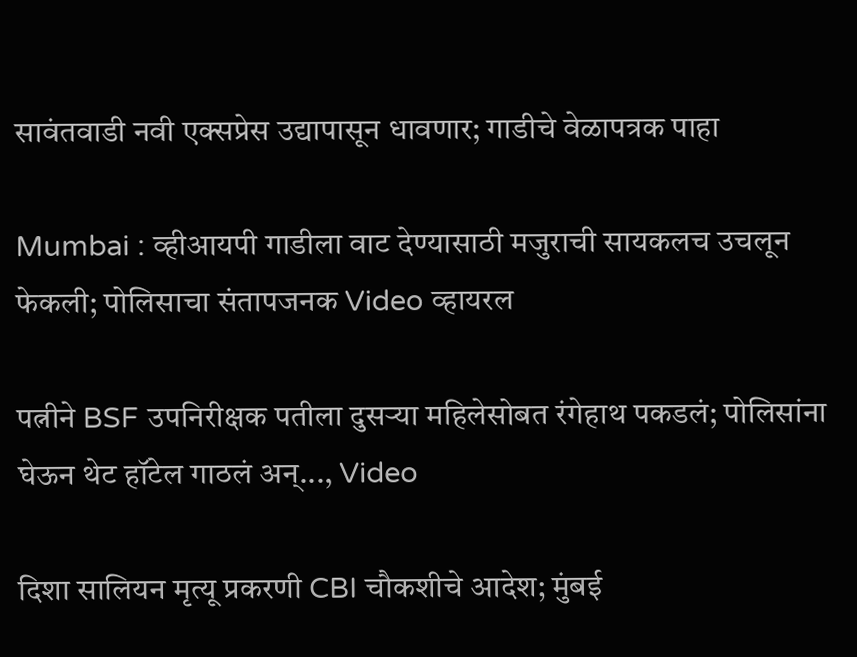सावंतवाडी नवी एक्सप्रेस उद्यापासून धावणार; गाडीचे वेळापत्रक पाहा

Mumbai : व्हीआयपी गाडीला वाट देण्यासाठी मजुराची सायकलच उचलून फेकली; पोलिसाचा संतापजनक Video व्हायरल

पत्नीने BSF उपनिरीक्षक पतीला दुसऱ्या महिलेसोबत रंगेहाथ पकडलं; पोलिसांना घेऊन थेट हॉटेल गाठलं अन्..., Video

दिशा सालियन मृत्यू प्रकरणी CBI चौकशीचे आदेश; मुंबई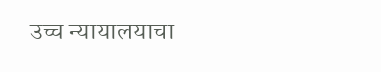उच्च न्यायालयाचा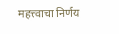महत्त्वाचा निर्णय